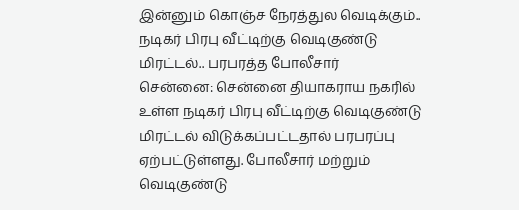இன்னும் கொஞ்ச நேரத்துல வெடிக்கும்.. நடிகர் பிரபு வீட்டிற்கு வெடிகுண்டு மிரட்டல்.. பரபரத்த போலீசார்
சென்னை: சென்னை தியாகராய நகரில் உள்ள நடிகர் பிரபு வீட்டிற்கு வெடிகுண்டு மிரட்டல் விடுக்கப்பட்டதால் பரபரப்பு ஏற்பட்டுள்ளது. போலீசார் மற்றும் வெடிகுண்டு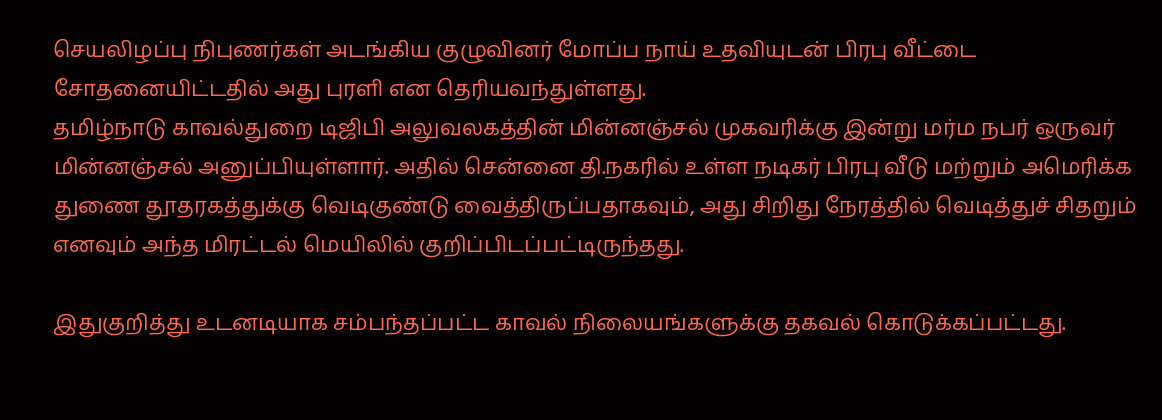செயலிழப்பு நிபுணர்கள் அடங்கிய குழுவினர் மோப்ப நாய் உதவியுடன் பிரபு வீட்டை சோதனையிட்டதில் அது புரளி என தெரியவந்துள்ளது.
தமிழ்நாடு காவல்துறை டிஜிபி அலுவலகத்தின் மின்னஞ்சல் முகவரிக்கு இன்று மர்ம நபர் ஒருவர் மின்னஞ்சல் அனுப்பியுள்ளார். அதில் சென்னை தி.நகரில் உள்ள நடிகர் பிரபு வீடு மற்றும் அமெரிக்க துணை தூதரகத்துக்கு வெடிகுண்டு வைத்திருப்பதாகவும், அது சிறிது நேரத்தில் வெடித்துச் சிதறும் எனவும் அந்த மிரட்டல் மெயிலில் குறிப்பிடப்பட்டிருந்தது.

இதுகுறித்து உடனடியாக சம்பந்தப்பட்ட காவல் நிலையங்களுக்கு தகவல் கொடுக்கப்பட்டது.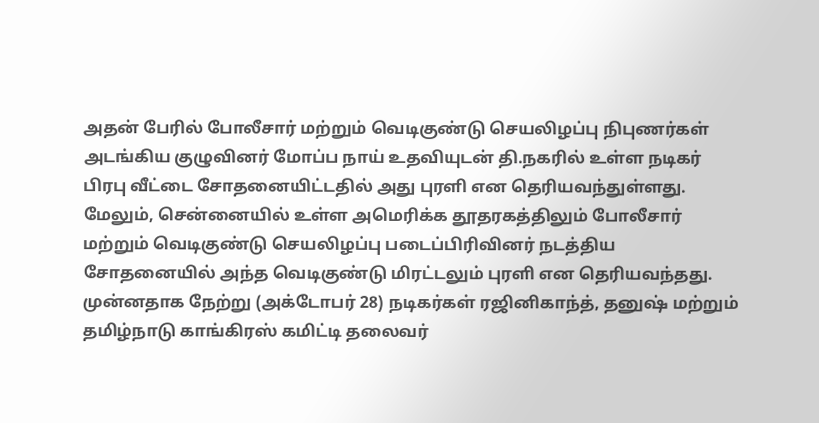அதன் பேரில் போலீசார் மற்றும் வெடிகுண்டு செயலிழப்பு நிபுணர்கள் அடங்கிய குழுவினர் மோப்ப நாய் உதவியுடன் தி.நகரில் உள்ள நடிகர் பிரபு வீட்டை சோதனையிட்டதில் அது புரளி என தெரியவந்துள்ளது.
மேலும், சென்னையில் உள்ள அமெரிக்க தூதரகத்திலும் போலீசார் மற்றும் வெடிகுண்டு செயலிழப்பு படைப்பிரிவினர் நடத்திய சோதனையில் அந்த வெடிகுண்டு மிரட்டலும் புரளி என தெரியவந்தது.
முன்னதாக நேற்று (அக்டோபர் 28) நடிகர்கள் ரஜினிகாந்த், தனுஷ் மற்றும் தமிழ்நாடு காங்கிரஸ் கமிட்டி தலைவர்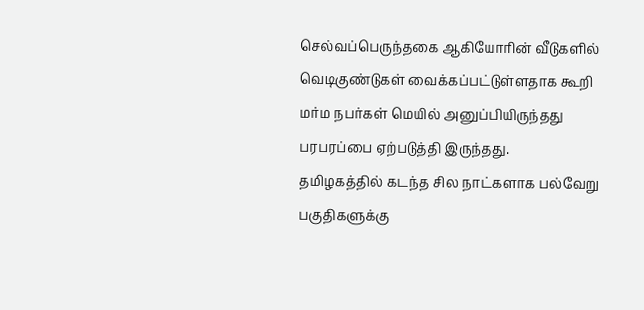செல்வப்பெருந்தகை ஆகியோரின் வீடுகளில் வெடிகுண்டுகள் வைக்கப்பட்டுள்ளதாக கூறி மர்ம நபர்கள் மெயில் அனுப்பியிருந்தது பரபரப்பை ஏற்படுத்தி இருந்தது.
தமிழகத்தில் கடந்த சில நாட்களாக பல்வேறு பகுதிகளுக்கு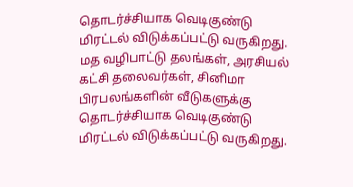தொடர்ச்சியாக வெடிகுண்டு மிரட்டல் விடுக்கப்பட்டு வருகிறது. மத வழிபாட்டு தலங்கள், அரசியல் கட்சி தலைவர்கள், சினிமா பிரபலங்களின் வீடுகளுக்கு தொடர்ச்சியாக வெடிகுண்டு மிரட்டல் விடுக்கப்பட்டு வருகிறது.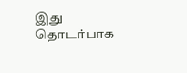இது தொடர்பாக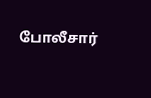போலீசார்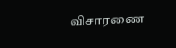விசாரணை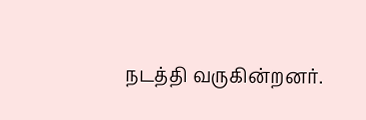நடத்தி வருகின்றனர்.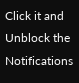Click it and Unblock the Notifications